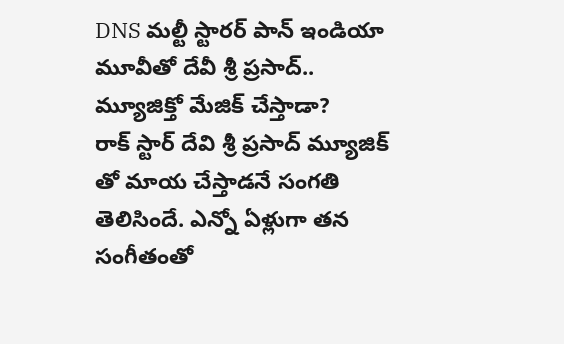DNS మల్టీ స్టారర్ పాన్ ఇండియా మూవీతో దేవీ శ్రీ ప్రసాద్.. మ్యూజిక్తో మేజిక్ చేస్తాడా?
రాక్ స్టార్ దేవి శ్రీ ప్రసాద్ మ్యూజిక్ తో మాయ చేస్తాడనే సంగతి తెలిసిందే. ఎన్నో ఏళ్లుగా తన సంగీతంతో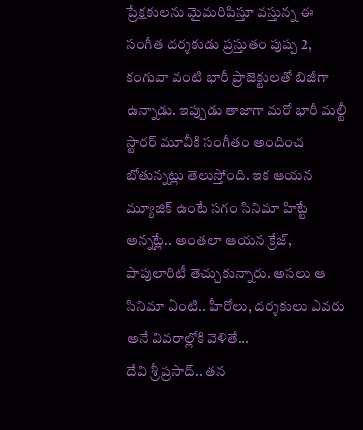ప్రేక్షకులను మైమరిపిస్తూ వస్తున్న ఈ సంగీత దర్శకుడు ప్రస్తుతం పుష్ప 2, కంగువా వంటి భారీ ప్రాజెక్టులతో బిజీగా ఉన్నాడు. ఇప్పుడు తాజాగా మరో భారీ మల్టీ స్టారర్ మూవీకి సంగీతం అందించ బోతున్నట్లు తెలుస్తోంది. ఇక ఆయన మ్యూజిక్ ఉంటే సగం సినిమా హిట్టే అన్నట్లే.. అంతలా ఆయన క్రేజ్, పాపులారిటీ తెచ్చుకున్నారు. అసలు ఆ సినిమా ఏంటి.. హీరోలు, దర్శకులు ఎవరు అనే వివరాల్లోకి వెళితే...
దేవి శ్రీ ప్రసాద్.. తన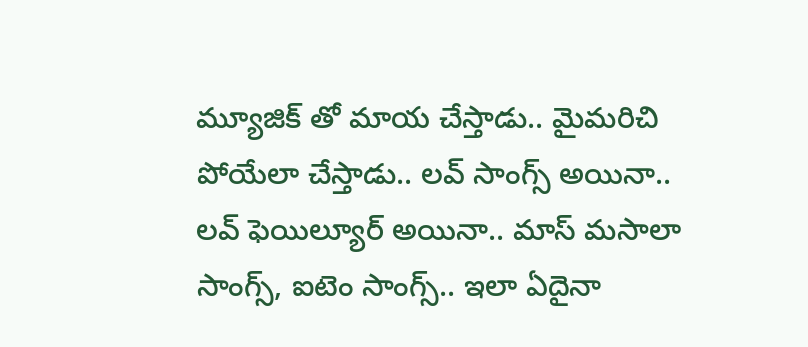మ్యూజిక్ తో మాయ చేస్తాడు.. మైమరిచి పోయేలా చేస్తాడు.. లవ్ సాంగ్స్ అయినా.. లవ్ ఫెయిల్యూర్ అయినా.. మాస్ మసాలా సాంగ్స్, ఐటెం సాంగ్స్.. ఇలా ఏదైనా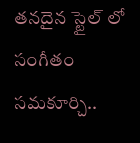తనదైన స్టైల్ లో సంగీతం సమకూర్చి..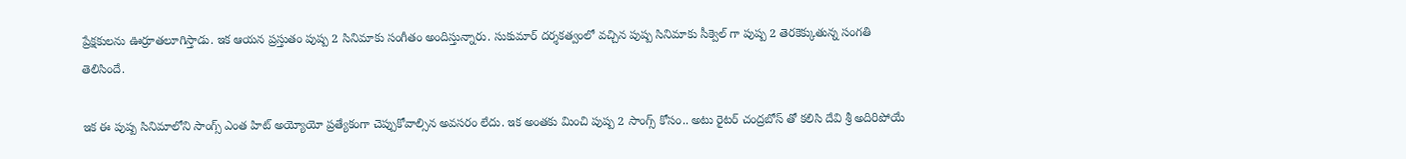ప్రేక్షకులను ఊర్రూతలూగిస్తాడు. ఇక ఆయన ప్రస్తుతం పుష్ప 2 సినిమాకు సంగీతం అందిస్తున్నారు. సుకుమార్ దర్శకత్వంలో వచ్చిన పుష్ప సినిమాకు సీక్వెల్ గా పుష్ప 2 తెరకెక్కుతున్న సంగతి తెలిసిందే.

ఇక ఈ పుష్ప సినిమాలోని సాంగ్స్ ఎంత హిట్ అయ్యోయో ప్రత్యేకంగా చెప్పుకోవాల్సిన అవసరం లేదు. ఇక అంతకు మించి పుష్ప 2 సాంగ్స్ కోసం.. అటు రైటర్ చంద్రబోస్ తో కలిసి దేవి శ్రీ అదిరిపోయే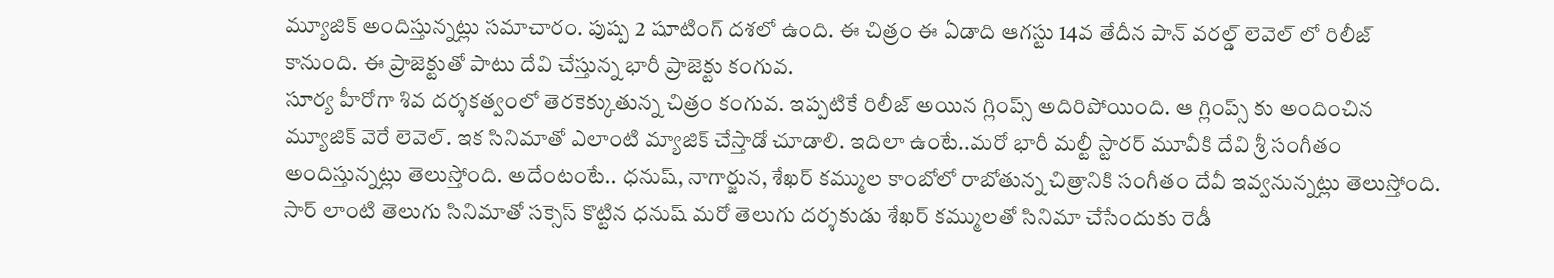మ్యూజిక్ అందిస్తున్నట్లు సమాచారం. పుష్ప 2 షూటింగ్ దశలో ఉంది. ఈ చిత్రం ఈ ఏడాది ఆగస్టు 14వ తేదీన పాన్ వరల్డ్ లెవెల్ లో రిలీజ్ కానుంది. ఈ ప్రాజెక్టుతో పాటు దేవి చేస్తున్న భారీ ప్రాజెక్టు కంగువ.
సూర్య హీరోగా శివ దర్శకత్వంలో తెరకెక్కుతున్న చిత్రం కంగువ. ఇప్పటికే రిలీజ్ అయిన గ్లింప్స్ అదిరిపోయింది. ఆ గ్లింప్స్ కు అందించిన మ్యూజిక్ వెరే లెవెల్. ఇక సినిమాతో ఎలాంటి మ్యాజిక్ చేస్తాడో చూడాలి. ఇదిలా ఉంటే..మరో భారీ మల్టీ స్టారర్ మూవీకి దేవి శ్రీ సంగీతం అందిస్తున్నట్లు తెలుస్తోంది. అదేంటంటే.. ధనుష్, నాగార్జున, శేఖర్ కమ్ముల కాంబోలో రాబోతున్న చిత్రానికి సంగీతం దేవీ ఇవ్వనున్నట్లు తెలుస్తోంది.
సార్ లాంటి తెలుగు సినిమాతో సక్సెస్ కొట్టిన ధనుష్ మరో తెలుగు దర్శకుడు శేఖర్ కమ్ములతో సినిమా చేసేందుకు రెడీ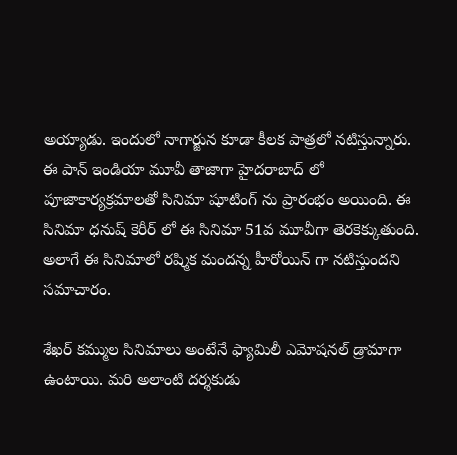అయ్యాడు. ఇందులో నాగార్జున కూడా కీలక పాత్రలో నటిస్తున్నారు. ఈ పాన్ ఇండియా మూవీ తాజాగా హైదరాబాద్ లో పూజాకార్యక్రమాలతో సినిమా షూటింగ్ ను ప్రారంభం అయింది. ఈ సినిమా ధనుష్ కెరీర్ లో ఈ సినిమా 51వ మూవీగా తెరకెక్కుతుంది. అలాగే ఈ సినిమాలో రష్మిక మందన్న హీరోయిన్ గా నటిస్తుందని సమాచారం.

శేఖర్ కమ్ముల సినిమాలు అంటేనే ఫ్యామిలీ ఎమోషనల్ డ్రామాగా ఉంటాయి. మరి అలాంటి దర్శకుడు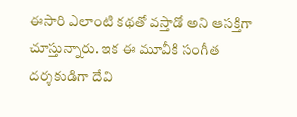ఈసారి ఎలాంటి కథతో వస్తాడో అని ఆసక్తిగా చూస్తున్నారు. ఇక ఈ మూవీకి సంగీత దర్శకుడిగా దేవి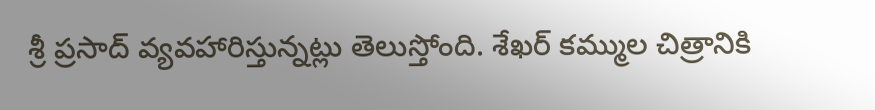శ్రీ ప్రసాద్ వ్యవహారిస్తున్నట్లు తెలుస్తోంది. శేఖర్ కమ్ముల చిత్రానికి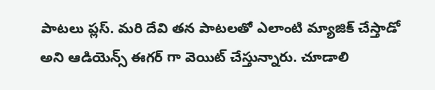పాటలు ప్లస్. మరి దేవి తన పాటలతో ఎలాంటి మ్యాజిక్ చేస్తాడో అని ఆడియెన్స్ ఈగర్ గా వెయిట్ చేస్తున్నారు. చూడాలి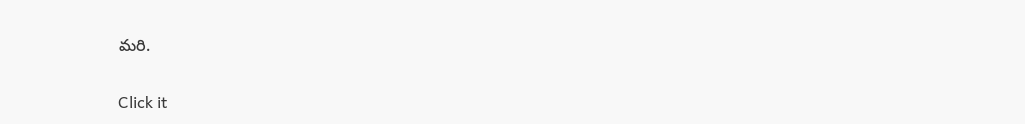మరి.


Click it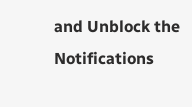and Unblock the Notifications